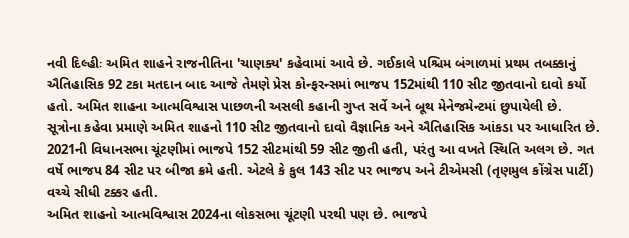નવી દિલ્હીઃ અમિત શાહને રાજનીતિના 'ચાણક્ય' કહેવામાં આવે છે. ગઈકાલે પશ્ચિમ બંગાળમાં પ્રથમ તબક્કાનું ઐતિહાસિક 92 ટકા મતદાન બાદ આજે તેમણે પ્રેસ કોન્ફરન્સમાં ભાજપ 152માંથી 110 સીટ જીતવાનો દાવો કર્યો હતો. અમિત શાહના આત્મવિશ્વાસ પાછળની અસલી કહાની ગુપ્ત સર્વે અને બૂથ મેનેજમેન્ટમાં છુપાયેલી છે.
સૂત્રોના કહેવા પ્રમાણે અમિત શાહનો 110 સીટ જીતવાનો દાવો વૈજ્ઞાનિક અને ઐતિહાસિક આંકડા પર આધારિત છે. 2021ની વિધાનસભા ચૂંટણીમાં ભાજપે 152 સીટમાંથી 59 સીટ જીતી હતી, પરંતુ આ વખતે સ્થિતિ અલગ છે. ગત વર્ષે ભાજપ 84 સીટ પર બીજા ક્રમે હતી. એટલે કે કુલ 143 સીટ પર ભાજપ અને ટીએમસી (તૃણમુલ કોંગ્રેસ પાર્ટી) વચ્ચે સીધી ટક્કર હતી.
અમિત શાહનો આત્મવિશ્વાસ 2024ના લોકસભા ચૂંટણી પરથી પણ છે. ભાજપે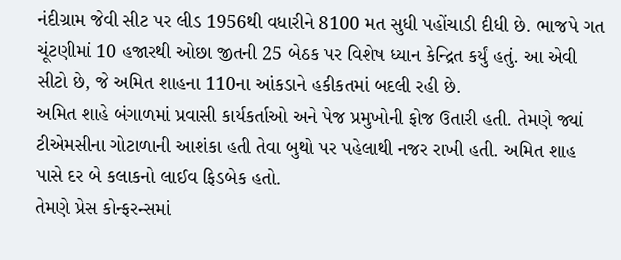નંદીગ્રામ જેવી સીટ પર લીડ 1956થી વધારીને 8100 મત સુધી પહોંચાડી દીધી છે. ભાજપે ગત ચૂંટણીમાં 10 હજારથી ઓછા જીતની 25 બેઠક પર વિશેષ ધ્યાન કેન્દ્રિત કર્યું હતું. આ એવી સીટો છે, જે અમિત શાહના 110ના આંકડાને હકીકતમાં બદલી રહી છે.
અમિત શાહે બંગાળમાં પ્રવાસી કાર્યકર્તાઓ અને પેજ પ્રમુખોની ફોજ ઉતારી હતી. તેમણે જ્યાં ટીએમસીના ગોટાળાની આશંકા હતી તેવા બુથો પર પહેલાથી નજર રાખી હતી. અમિત શાહ પાસે દર બે કલાકનો લાઈવ ફિડબેક હતો.
તેમણે પ્રેસ કોન્ફરન્સમાં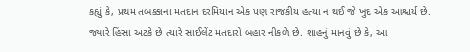કહ્યું કે, પ્રથમ તબક્કાના મતદાન દરમિયાન એક પણ રાજકીય હત્યા ન થઈ જે ખુદ એક આશ્ચર્ય છે. જ્યારે હિંસા અટકે છે ત્યારે સાઈલેંટ મતદારો બહાર નીકળે છે. શાહનું માનવું છે કે, આ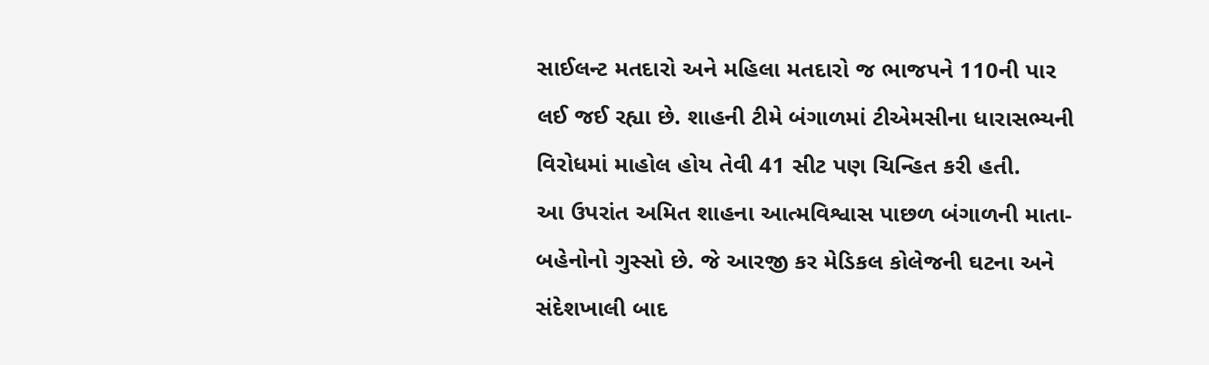સાઈલન્ટ મતદારો અને મહિલા મતદારો જ ભાજપને 110ની પાર લઈ જઈ રહ્યા છે. શાહની ટીમે બંગાળમાં ટીએમસીના ધારાસભ્યની વિરોધમાં માહોલ હોય તેવી 41 સીટ પણ ચિન્હિત કરી હતી.
આ ઉપરાંત અમિત શાહના આત્મવિશ્વાસ પાછળ બંગાળની માતા-બહેનોનો ગુસ્સો છે. જે આરજી કર મેડિકલ કોલેજની ઘટના અને સંદેશખાલી બાદ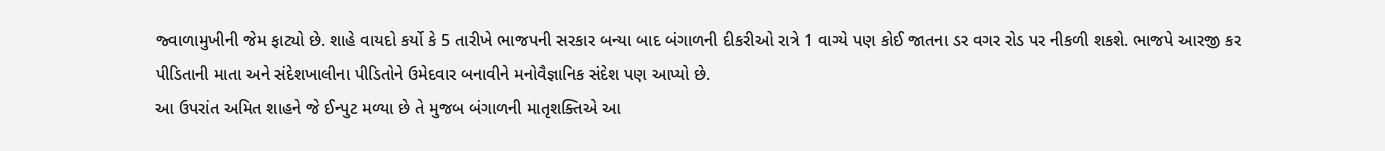જ્વાળામુખીની જેમ ફાટ્યો છે. શાહે વાયદો કર્યો કે 5 તારીખે ભાજપની સરકાર બન્યા બાદ બંગાળની દીકરીઓ રાત્રે 1 વાગ્યે પણ કોઈ જાતના ડર વગર રોડ પર નીકળી શકશે. ભાજપે આરજી કર પીડિતાની માતા અને સંદેશખાલીના પીડિતોને ઉમેદવાર બનાવીને મનોવૈજ્ઞાનિક સંદેશ પણ આપ્યો છે.
આ ઉપરાંત અમિત શાહને જે ઈન્પુટ મળ્યા છે તે મુજબ બંગાળની માતૃશક્તિએ આ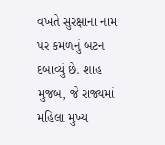વખતે સુરક્ષાના નામ પર કમળનું બટન દબાવ્યું છે. શાહ મુજબ, જે રાજ્યમાં મહિલા મુખ્ય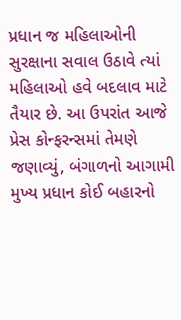પ્રધાન જ મહિલાઓની સુરક્ષાના સવાલ ઉઠાવે ત્યાં મહિલાઓ હવે બદલાવ માટે તૈયાર છે. આ ઉપરાંત આજે પ્રેસ કોન્ફરન્સમાં તેમણે જણાવ્યું, બંગાળનો આગામી મુખ્ય પ્રધાન કોઈ બહારનો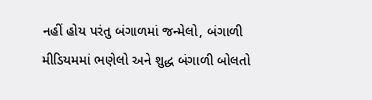નહીં હોય પરંતુ બંગાળમાં જન્મેલો, બંગાળી મીડિયમમાં ભણેલો અને શુદ્ધ બંગાળી બોલતો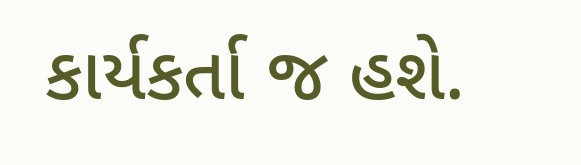કાર્યકર્તા જ હશે.